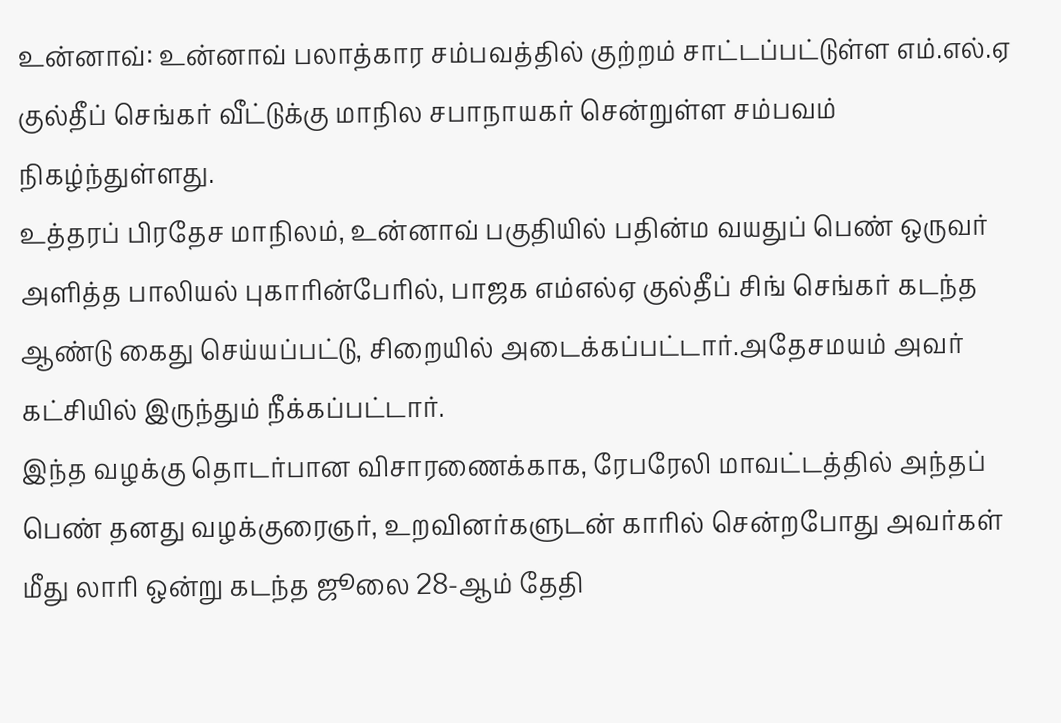உன்னாவ்: உன்னாவ் பலாத்கார சம்பவத்தில் குற்றம் சாட்டப்பட்டுள்ள எம்.எல்.ஏ குல்தீப் செங்கர் வீட்டுக்கு மாநில சபாநாயகர் சென்றுள்ள சம்பவம் நிகழ்ந்துள்ளது.
உத்தரப் பிரதேச மாநிலம், உன்னாவ் பகுதியில் பதின்ம வயதுப் பெண் ஒருவர் அளித்த பாலியல் புகாரின்பேரில், பாஜக எம்எல்ஏ குல்தீப் சிங் செங்கர் கடந்த ஆண்டு கைது செய்யப்பட்டு, சிறையில் அடைக்கப்பட்டார்.அதேசமயம் அவர் கட்சியில் இருந்தும் நீக்கப்பட்டார்.
இந்த வழக்கு தொடர்பான விசாரணைக்காக, ரேபரேலி மாவட்டத்தில் அந்தப் பெண் தனது வழக்குரைஞர், உறவினர்களுடன் காரில் சென்றபோது அவர்கள் மீது லாரி ஒன்று கடந்த ஜூலை 28-ஆம் தேதி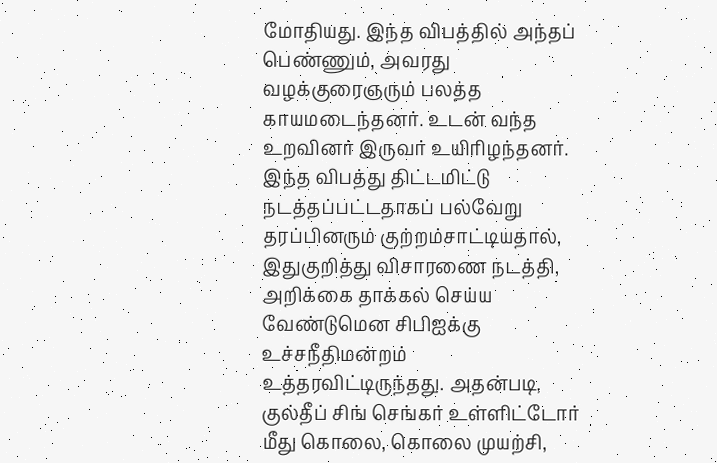மோதியது. இந்த விபத்தில் அந்தப் பெண்ணும், அவரது வழக்குரைஞரும் பலத்த காயமடைந்தனர். உடன் வந்த உறவினர் இருவர் உயிரிழந்தனர்.
இந்த விபத்து திட்டமிட்டு நடத்தப்பட்டதாகப் பல்வேறு தரப்பினரும் குற்றம்சாட்டியதால், இதுகுறித்து விசாரணை நடத்தி, அறிக்கை தாக்கல் செய்ய வேண்டுமென சிபிஐக்கு உச்சநீதிமன்றம் உத்தரவிட்டிருந்தது. அதன்படி, குல்தீப் சிங் செங்கர் உள்ளிட்டோர் மீது கொலை, கொலை முயற்சி,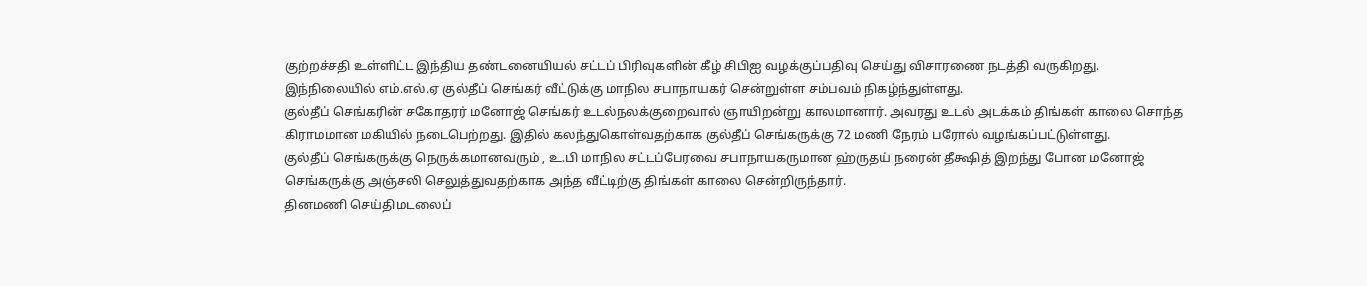குற்றச்சதி உள்ளிட்ட இந்திய தண்டனையியல் சட்டப் பிரிவுகளின் கீழ் சிபிஐ வழக்குப்பதிவு செய்து விசாரணை நடத்தி வருகிறது.
இந்நிலையில் எம்.எல்.ஏ குல்தீப் செங்கர் வீட்டுக்கு மாநில சபாநாயகர் சென்றுள்ள சம்பவம் நிகழ்ந்துள்ளது.
குல்தீப் செங்கரின் சகோதரர் மனோஜ் செங்கர் உடல்நலக்குறைவால் ஞாயிறன்று காலமானார். அவரது உடல் அடக்கம் திங்கள் காலை சொந்த கிராமமான மகியில் நடைபெற்றது. இதில் கலந்துகொள்வதற்காக குல்தீப் செங்கருக்கு 72 மணி நேரம் பரோல் வழங்கப்பட்டுள்ளது.
குல்தீப் செங்கருக்கு நெருக்கமானவரும் , உ.பி மாநில சட்டப்பேரவை சபாநாயகருமான ஹ்ருதய் நரைன் தீக்ஷித் இறந்து போன மனோஜ் செங்கருக்கு அஞ்சலி செலுத்துவதற்காக அந்த வீட்டிற்கு திங்கள் காலை சென்றிருந்தார்.
தினமணி செய்திமடலைப்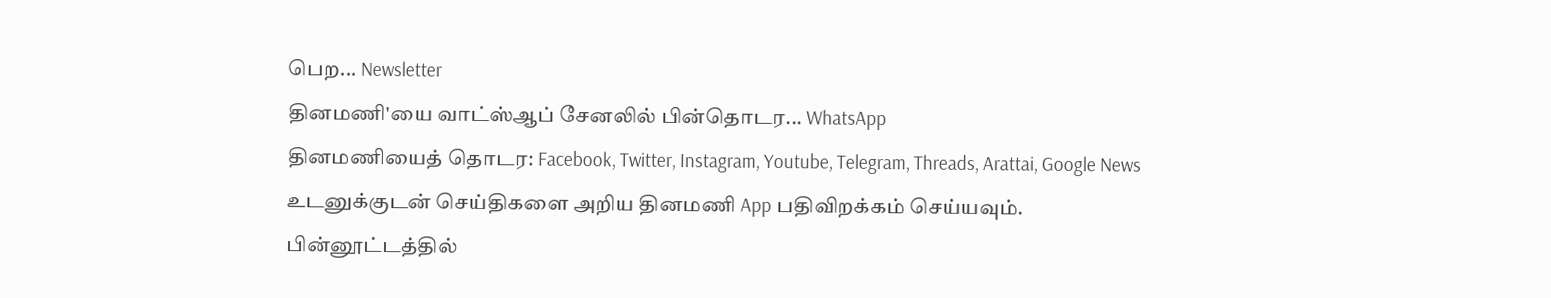பெற... Newsletter
தினமணி'யை வாட்ஸ்ஆப் சேனலில் பின்தொடர... WhatsApp
தினமணியைத் தொடர: Facebook, Twitter, Instagram, Youtube, Telegram, Threads, Arattai, Google News
உடனுக்குடன் செய்திகளை அறிய தினமணி App பதிவிறக்கம் செய்யவும்.
பின்னூட்டத்தில்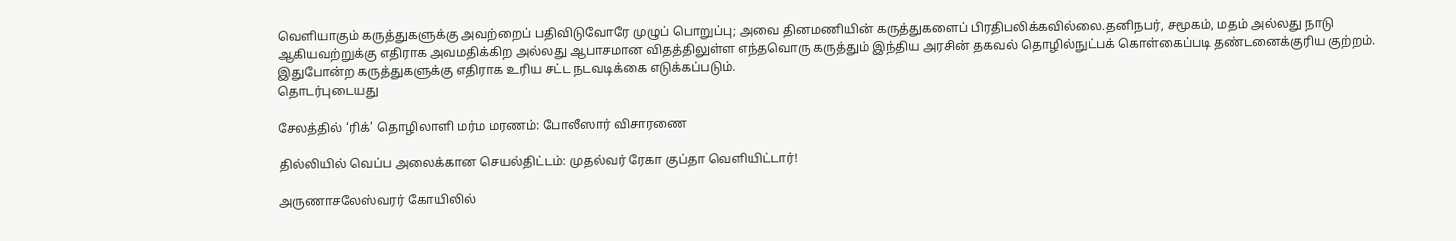வெளியாகும் கருத்துகளுக்கு அவற்றைப் பதிவிடுவோரே முழுப் பொறுப்பு; அவை தினமணியின் கருத்துகளைப் பிரதிபலிக்கவில்லை.தனிநபர், சமூகம், மதம் அல்லது நாடு ஆகியவற்றுக்கு எதிராக அவமதிக்கிற அல்லது ஆபாசமான விதத்திலுள்ள எந்தவொரு கருத்தும் இந்திய அரசின் தகவல் தொழில்நுட்பக் கொள்கைப்படி தண்டனைக்குரிய குற்றம். இதுபோன்ற கருத்துகளுக்கு எதிராக உரிய சட்ட நடவடிக்கை எடுக்கப்படும்.
தொடர்புடையது

சேலத்தில் ‘ரிக்’ தொழிலாளி மர்ம மரணம்: போலீஸார் விசாரணை

தில்லியில் வெப்ப அலைக்கான செயல்திட்டம்: முதல்வர் ரேகா குப்தா வெளியிட்டார்!

அருணாசலேஸ்வரர் கோயிலில்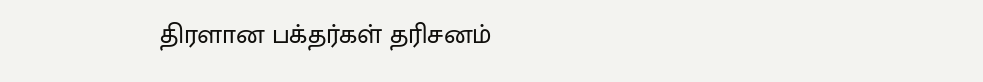திரளான பக்தர்கள் தரிசனம்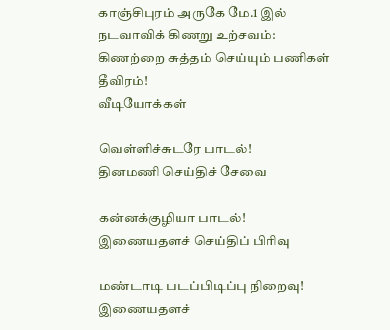காஞ்சிபுரம் அருகே மே.1 இல் நடவாவிக் கிணறு உற்சவம்: கிணற்றை சுத்தம் செய்யும் பணிகள் தீவிரம்!
வீடியோக்கள்

வெள்ளிச்சுடரே பாடல்!
தினமணி செய்திச் சேவை

கன்னக்குழியா பாடல்!
இணையதளச் செய்திப் பிரிவு

மண்டாடி படப்பிடிப்பு நிறைவு!
இணையதளச்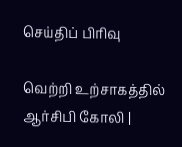செய்திப் பிரிவு

வெற்றி உற்சாகத்தில் ஆர்சிபி கோலி |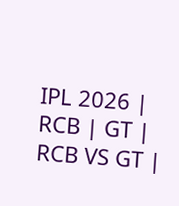IPL 2026 | RCB | GT | RCB VS GT |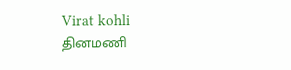Virat kohli
தினமணி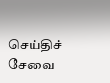செய்திச் சேவை